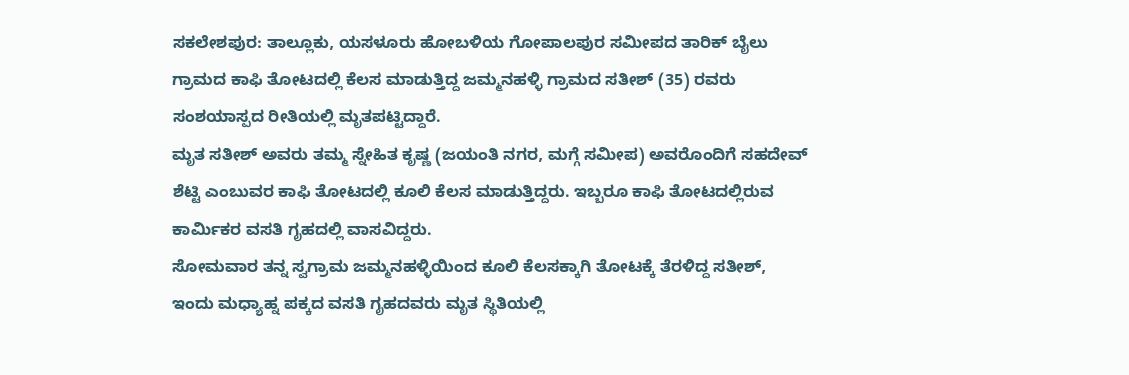ಸಕಲೇಶಪುರ: ತಾಲ್ಲೂಕು, ಯಸಳೂರು ಹೋಬಳಿಯ ಗೋಪಾಲಪುರ ಸಮೀಪದ ತಾರಿಕ್ ಬೈಲು ಗ್ರಾಮದ ಕಾಫಿ ತೋಟದಲ್ಲಿ ಕೆಲಸ ಮಾಡುತ್ತಿದ್ದ ಜಮ್ಮನಹಳ್ಳಿ ಗ್ರಾಮದ ಸತೀಶ್ (35) ರವರು ಸಂಶಯಾಸ್ಪದ ರೀತಿಯಲ್ಲಿ ಮೃತಪಟ್ಟಿದ್ದಾರೆ.
ಮೃತ ಸತೀಶ್ ಅವರು ತಮ್ಮ ಸ್ನೇಹಿತ ಕೃಷ್ಣ (ಜಯಂತಿ ನಗರ, ಮಗ್ಗೆ ಸಮೀಪ) ಅವರೊಂದಿಗೆ ಸಹದೇವ್ ಶೆಟ್ಟಿ ಎಂಬುವರ ಕಾಫಿ ತೋಟದಲ್ಲಿ ಕೂಲಿ ಕೆಲಸ ಮಾಡುತ್ತಿದ್ದರು. ಇಬ್ಬರೂ ಕಾಫಿ ತೋಟದಲ್ಲಿರುವ ಕಾರ್ಮಿಕರ ವಸತಿ ಗೃಹದಲ್ಲಿ ವಾಸವಿದ್ದರು.
ಸೋಮವಾರ ತನ್ನ ಸ್ವಗ್ರಾಮ ಜಮ್ಮನಹಳ್ಳಿಯಿಂದ ಕೂಲಿ ಕೆಲಸಕ್ಕಾಗಿ ತೋಟಕ್ಕೆ ತೆರಳಿದ್ದ ಸತೀಶ್, ಇಂದು ಮಧ್ಯಾಹ್ನ ಪಕ್ಕದ ವಸತಿ ಗೃಹದವರು ಮೃತ ಸ್ಥಿತಿಯಲ್ಲಿ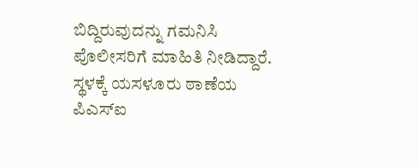ಬಿದ್ದಿರುವುದನ್ನು ಗಮನಿಸಿ ಪೊಲೀಸರಿಗೆ ಮಾಹಿತಿ ನೀಡಿದ್ದಾರೆ.
ಸ್ಥಳಕ್ಕೆ ಯಸಳೂರು ಠಾಣೆಯ ಪಿಎಸ್ಐ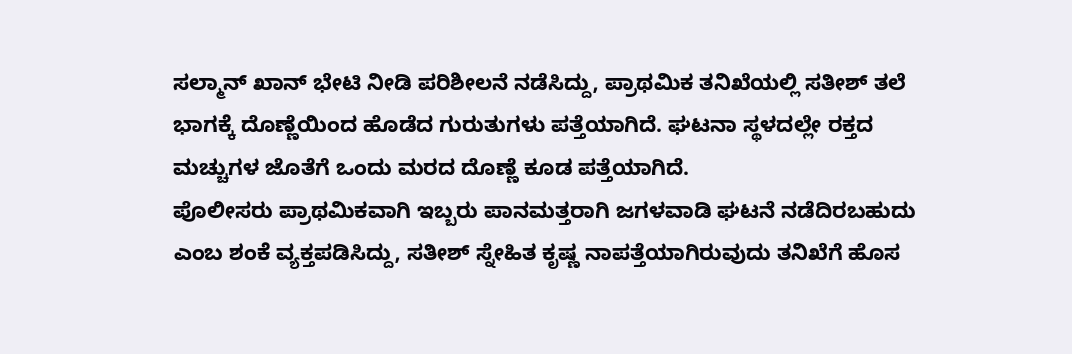ಸಲ್ಮಾನ್ ಖಾನ್ ಭೇಟಿ ನೀಡಿ ಪರಿಶೀಲನೆ ನಡೆಸಿದ್ದು, ಪ್ರಾಥಮಿಕ ತನಿಖೆಯಲ್ಲಿ ಸತೀಶ್ ತಲೆ ಭಾಗಕ್ಕೆ ದೊಣ್ಣೆಯಿಂದ ಹೊಡೆದ ಗುರುತುಗಳು ಪತ್ತೆಯಾಗಿದೆ. ಘಟನಾ ಸ್ಥಳದಲ್ಲೇ ರಕ್ತದ ಮಚ್ಚುಗಳ ಜೊತೆಗೆ ಒಂದು ಮರದ ದೊಣ್ಣೆ ಕೂಡ ಪತ್ತೆಯಾಗಿದೆ.
ಪೊಲೀಸರು ಪ್ರಾಥಮಿಕವಾಗಿ ಇಬ್ಬರು ಪಾನಮತ್ತರಾಗಿ ಜಗಳವಾಡಿ ಘಟನೆ ನಡೆದಿರಬಹುದು ಎಂಬ ಶಂಕೆ ವ್ಯಕ್ತಪಡಿಸಿದ್ದು, ಸತೀಶ್ ಸ್ನೇಹಿತ ಕೃಷ್ಣ ನಾಪತ್ತೆಯಾಗಿರುವುದು ತನಿಖೆಗೆ ಹೊಸ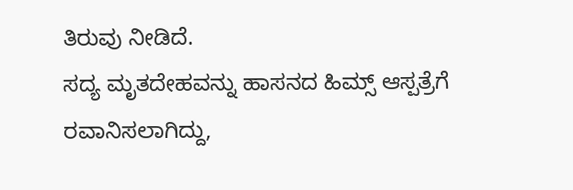ತಿರುವು ನೀಡಿದೆ.
ಸದ್ಯ ಮೃತದೇಹವನ್ನು ಹಾಸನದ ಹಿಮ್ಸ್ ಆಸ್ಪತ್ರೆಗೆ ರವಾನಿಸಲಾಗಿದ್ದು,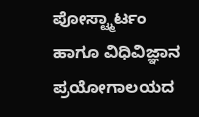ಪೋಸ್ಟ್ಮಾರ್ಟಂ ಹಾಗೂ ವಿಧಿವಿಜ್ಞಾನ ಪ್ರಯೋಗಾಲಯದ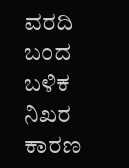ವರದಿ ಬಂದ ಬಳಿಕ ನಿಖರ ಕಾರಣ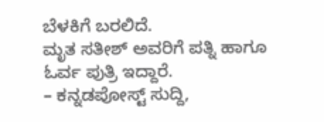ಬೆಳಕಿಗೆ ಬರಲಿದೆ.
ಮೃತ ಸತೀಶ್ ಅವರಿಗೆ ಪತ್ನಿ ಹಾಗೂ ಓರ್ವ ಪುತ್ರಿ ಇದ್ದಾರೆ.
– ಕನ್ನಡಪೋಸ್ಟ್ ಸುದ್ದಿ,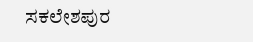ಸಕಲೇಶಪುರ